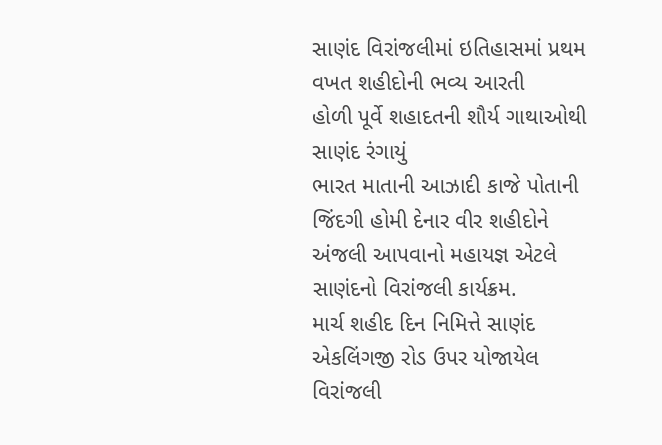સાણંદ વિરાંજલીમાં ઇતિહાસમાં પ્રથમ વખત શહીદોની ભવ્ય આરતી
હોળી પૂર્વે શહાદતની શૌર્ય ગાથાઓથી સાણંદ રંગાયું
ભારત માતાની આઝાદી કાજે પોતાની જિંદગી હોમી દેનાર વીર શહીદોને અંજલી આપવાનો મહાયજ્ઞ એટલે સાણંદનો વિરાંજલી કાર્યક્રમ.
માર્ચ શહીદ દિન નિમિત્તે સાણંદ એકલિંગજી રોડ ઉપર યોજાયેલ વિરાંજલી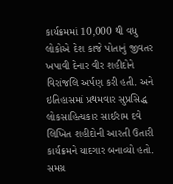કાર્યક્રમમાં 10,000 થી વધુ લોકોએ દેશ કાજે પોતાનું જીવતર ખપાવી દેનાર વીર શહીદોને વિરાંજલિ અર્પણ કરી હતી. અને ઇતિહાસમાં પ્રથમવાર સુપ્રસિદ્ધ લોકસાહિત્યકાર સાઈરામ દવે લિખિત શહીદોની આરતી ઉતારી કાર્યક્રમને યાદગાર બનાવ્યો હતો. સમગ્ર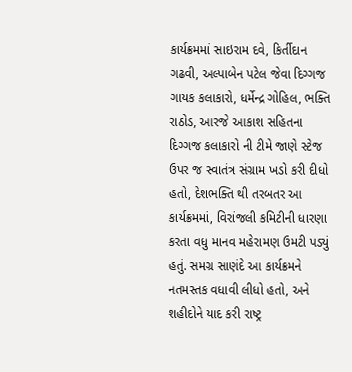કાર્યક્રમમાં સાઇરામ દવે, કિર્તીદાન ગઢવી, અલ્પાબેન પટેલ જેવા દિગ્ગજ ગાયક કલાકારો, ધર્મેન્દ્ર ગોહિલ, ભક્તિ રાઠોડ, આરજે આકાશ સહિતના દિગ્ગજ કલાકારો ની ટીમે જાણે સ્ટેજ ઉપર જ સ્વાતંત્ર સંગ્રામ ખડો કરી દીધો હતો, દેશભક્તિ થી તરબતર આ કાર્યક્રમમાં, વિરાંજલી કમિટીની ધારણા કરતા વધુ માનવ મહેરામણ ઉમટી પડ્યું હતું. સમગ્ર સાણંદે આ કાર્યક્રમને નતમસ્તક વધાવી લીધો હતો, અને શહીદોને યાદ કરી રાષ્ટ્ર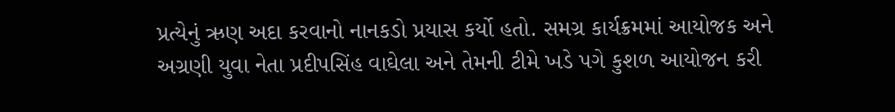પ્રત્યેનું ઋણ અદા કરવાનો નાનકડો પ્રયાસ કર્યો હતો. સમગ્ર કાર્યક્રમમાં આયોજક અને અગ્રણી યુવા નેતા પ્રદીપસિંહ વાઘેલા અને તેમની ટીમે ખડે પગે કુશળ આયોજન કરી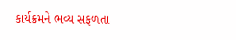કાર્યક્રમને ભવ્ય સફળતા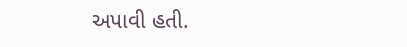અપાવી હતી.